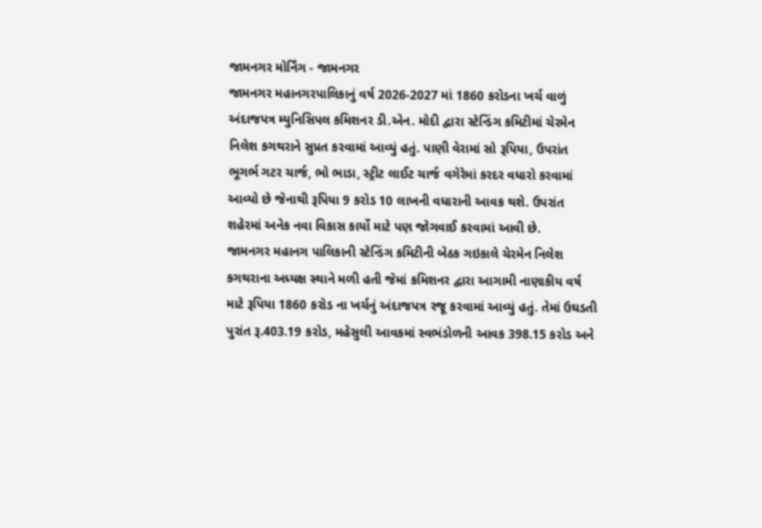જામનગર મોર્નિંગ - જામનગર
જામનગર મહાનગરપાલિકાનું વર્ષ 2026-2027 માં 1860 કરોડના ખર્ચ વાળું અંદાજપત્ર મ્યુનિસિપલ કમિશનર ડી.એન. મોદી દ્વારા સ્ટેન્ડિંગ કમિટીમાં ચેરમેન નિલેશ કગથરાને સુપ્રત કરવામાં આવ્યું હતું. પાણી વેરામાં સો રૂપિયા, ઉપરાંત ભૂગર્ભ ગટર ચાર્જ, ભો ભાડા, સ્ટ્રીટ લાઈટ ચાર્જ વગેરેમાં કરદર વધારો કરવામાં આવ્યો છે જેનાથી રૂપિયા 9 કરોડ 10 લાખની વધારાની આવક થશે. ઉપરાંત શહેરમાં અનેક નવા વિકાસ કાર્યો માટે પણ જોગવાઈ કરવામાં આવી છે.
જામનગર મહાનગ પાલિકાની સ્ટેન્ડિંગ કમિટીની બેઠક ગઇકાલે ચેરમેન નિલેશ કગથરાના અધ્યક્ષ સ્થાને મળી હતી જેમાં કમિશનર દ્વારા આગામી નાણાકીય વર્ષ માટે રૂપિયા 1860 કરોડ ના ખર્ચનું અંદાજપત્ર રજૂ કરવામાં આવ્યું હતું. તેમાં ઉઘડતી પુરાંત રૂ.403.19 કરોડ, મહેસુલી આવકમાં સ્વભંડોળની આવક 398.15 કરોડ અને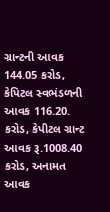ગ્રાન્ટની આવક 144.05 કરોડ, કેપિટલ સ્વભંડળની આવક 116.20. કરોડ, કેપીટલ ગ્રાન્ટ આવક રૂ.1008.40 કરોડ, અનામત આવક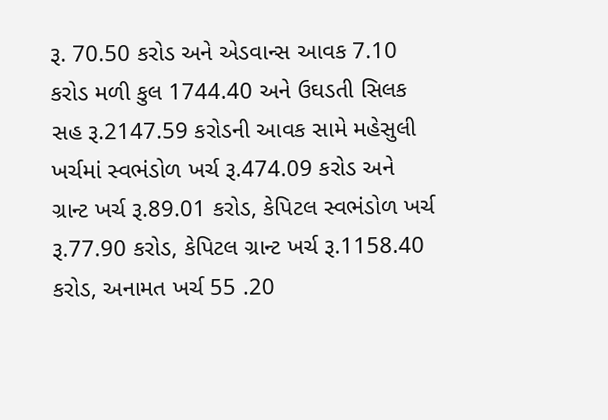રૂ. 70.50 કરોડ અને એડવાન્સ આવક 7.10 કરોડ મળી કુલ 1744.40 અને ઉઘડતી સિલક સહ રૂ.2147.59 કરોડની આવક સામે મહેસુલી ખર્ચમાં સ્વભંડોળ ખર્ચ રૂ.474.09 કરોડ અને ગ્રાન્ટ ખર્ચ રૂ.89.01 કરોડ, કેપિટલ સ્વભંડોળ ખર્ચ રૂ.77.90 કરોડ, કેપિટલ ગ્રાન્ટ ખર્ચ રૂ.1158.40 કરોડ, અનામત ખર્ચ 55 .20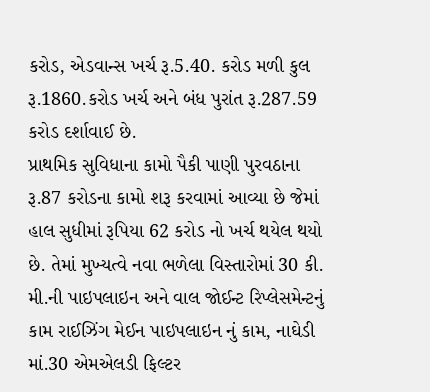કરોડ, એડવાન્સ ખર્ચ રૂ.5.40. કરોડ મળી કુલ રૂ.1860.કરોડ ખર્ચ અને બંધ પુરાંત રૂ.287.59 કરોડ દર્શાવાઈ છે.
પ્રાથમિક સુવિધાના કામો પૈકી પાણી પુરવઠાના રૂ.87 કરોડના કામો શરૂ કરવામાં આવ્યા છે જેમાં હાલ સુધીમાં રૂપિયા 62 કરોડ નો ખર્ચ થયેલ થયો છે. તેમાં મુખ્યત્વે નવા ભળેલા વિસ્તારોમાં 30 કી. મી.ની પાઇપલાઇન અને વાલ જોઈન્ટ રિપ્લેસમેન્ટનું કામ રાઈઝિંગ મેઈન પાઇપલાઇન નું કામ, નાઘેડી માં.30 એમએલડી ફિલ્ટર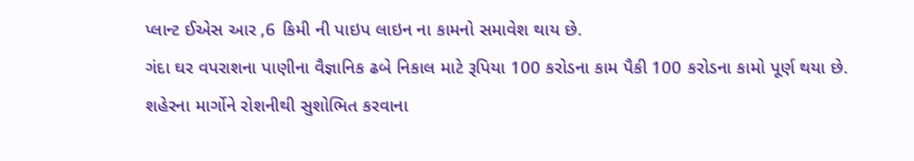પ્લાન્ટ ઈએસ આર ,6 કિમી ની પાઇપ લાઇન ના કામનો સમાવેશ થાય છે.
ગંદા ઘર વપરાશના પાણીના વૈજ્ઞાનિક ઢબે નિકાલ માટે રૂપિયા 100 કરોડના કામ પૈકી 100 કરોડના કામો પૂર્ણ થયા છે. શહેરના માર્ગોને રોશનીથી સુશોભિત કરવાના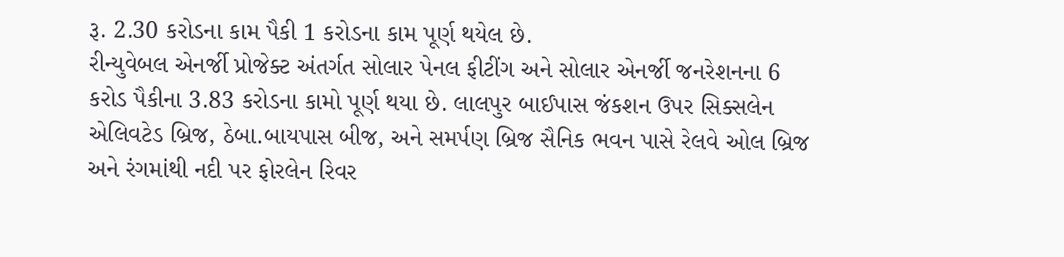રૂ. 2.30 કરોડના કામ પૈકી 1 કરોડના કામ પૂર્ણ થયેલ છે.
રીન્યુવેબલ એનર્જી પ્રોજેક્ટ અંતર્ગત સોલાર પેનલ ફીટીંગ અને સોલાર એનર્જી જનરેશનના 6 કરોડ પૈકીના 3.83 કરોડના કામો પૂર્ણ થયા છે. લાલપુર બાઈપાસ જંકશન ઉપર સિક્સલેન એલિવટેડ બ્રિજ, ઠેબા.બાયપાસ બીજ, અને સમર્પણ બ્રિજ સૈનિક ભવન પાસે રેલવે ઓલ બ્રિજ અને રંગમાંથી નદી પર ફોરલેન રિવર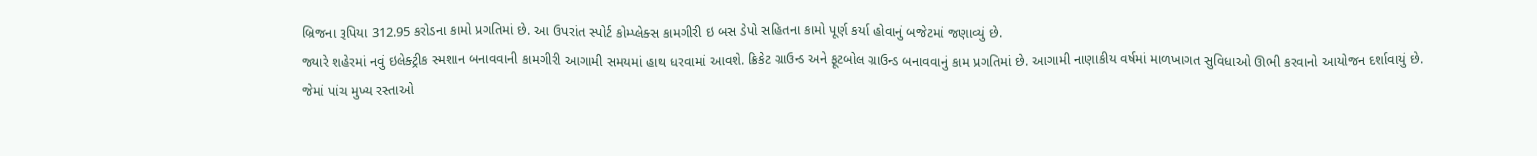બ્રિજના રૂપિયા 312.95 કરોડના કામો પ્રગતિમાં છે. આ ઉપરાંત સ્પોર્ટ કોમ્પ્લેક્સ કામગીરી ઇ બસ ડેપો સહિતના કામો પૂર્ણ કર્યા હોવાનું બજેટમાં જણાવ્યું છે.
જ્યારે શહેરમાં નવું ઇલેક્ટ્રીક સ્મશાન બનાવવાની કામગીરી આગામી સમયમાં હાથ ધરવામાં આવશે. ક્રિકેટ ગ્રાઉન્ડ અને ફૂટબોલ ગ્રાઉન્ડ બનાવવાનું કામ પ્રગતિમાં છે. આગામી નાણાકીય વર્ષમાં માળખાગત સુવિધાઓ ઊભી કરવાનો આયોજન દર્શાવાયું છે.
જેમાં પાંચ મુખ્ય રસ્તાઓ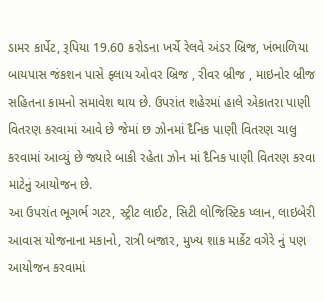ડામર કાર્પેટ, રૂપિયા 19.60 કરોડના ખર્ચે રેલવે અંડર બ્રિજ, ખંભાળિયા બાયપાસ જંકશન પાસે ફ્લાય ઓવર બ્રિજ , રીવર બ્રીજ , માઇનોર બ્રીજ સહિતના કામનો સમાવેશ થાય છે. ઉપરાંત શહેરમાં હાલે એકાતરા પાણી વિતરણ કરવામાં આવે છે જેમાં છ ઝોનમાં દૈનિક પાણી વિતરણ ચાલુ કરવામાં આવ્યું છે જ્યારે બાકી રહેતા ઝોન માં દૈનિક પાણી વિતરણ કરવા માટેનું આયોજન છે.
આ ઉપરાંત ભૂગર્ભ ગટર, સ્ટ્રીટ લાઈટ, સિટી લોજિસ્ટિક પ્લાન, લાઇબેરી આવાસ યોજનાના મકાનો, રાત્રી બજાર, મુખ્ય શાક માર્કેટ વગેરે નું પણ આયોજન કરવામાં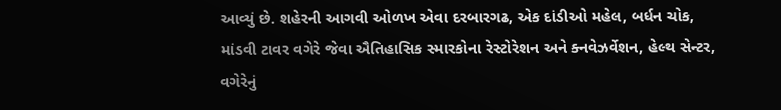આવ્યું છે. શહેરની આગવી ઓળખ એવા દરબારગઢ, એક દાંડીઓ મહેલ, બર્ધન ચોક, માંડવી ટાવર વગેરે જેવા ઐતિહાસિક સ્મારકોના રેસ્ટોરેશન અને ક્નવેઝર્વેશન, હેલ્થ સેન્ટર, વગેરેનું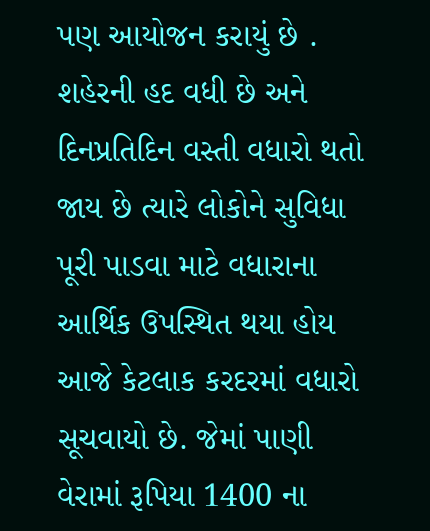પણ આયોજન કરાયું છે .
શહેરની હદ વધી છે અને દિનપ્રતિદિન વસ્તી વધારો થતો જાય છે ત્યારે લોકોને સુવિધા પૂરી પાડવા માટે વધારાના આર્થિક ઉપસ્થિત થયા હોય આજે કેટલાક કરદરમાં વધારો સૂચવાયો છે. જેમાં પાણી વેરામાં રૂપિયા 1400 ના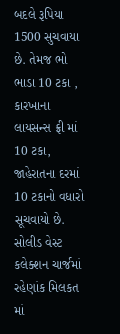બદલે રૂપિયા 1500 સુચવાયા છે. તેમજ ભો ભાડા 10 ટકા , કારખાના લાયસન્સ ફ્રી માં 10 ટકા, જાહેરાતના દરમાં 10 ટકાનો વધારો સૂચવાયો છે.
સોલીડ વેસ્ટ કલેક્શન ચાર્જમાં રહેણાંક મિલકત માં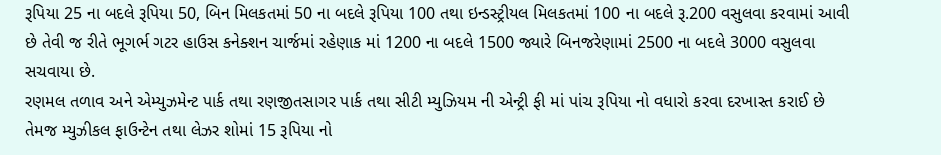રૂપિયા 25 ના બદલે રૂપિયા 50, બિન મિલકતમાં 50 ના બદલે રૂપિયા 100 તથા ઇન્ડસ્ટ્રીયલ મિલકતમાં 100 ના બદલે રૂ.200 વસુલવા કરવામાં આવી છે તેવી જ રીતે ભૂગર્ભ ગટર હાઉસ કનેક્શન ચાર્જમાં રહેણાક માં 1200 ના બદલે 1500 જ્યારે બિનજરેણામાં 2500 ના બદલે 3000 વસુલવા સચવાયા છે.
રણમલ તળાવ અને એમ્યુઝમેન્ટ પાર્ક તથા રણજીતસાગર પાર્ક તથા સીટી મ્યુઝિયમ ની એન્ટ્રી ફી માં પાંચ રૂપિયા નો વધારો કરવા દરખાસ્ત કરાઈ છે તેમજ મ્યુઝીકલ ફાઉન્ટેન તથા લેઝર શોમાં 15 રૂપિયા નો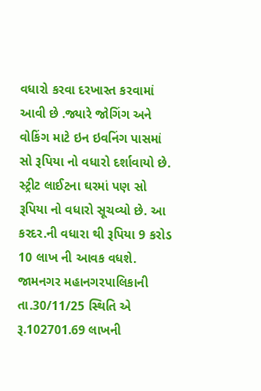વધારો કરવા દરખાસ્ત કરવામાં આવી છે .જ્યારે જોગિંગ અને વોકિંગ માટે ઇન ઇવનિંગ પાસમાં સો રૂપિયા નો વધારો દર્શાવાયો છે. સ્ટ્રીટ લાઈટના ઘરમાં પણ સો રૂપિયા નો વધારો સૂચવ્યો છે. આ કરદર.ની વધારા થી રૂપિયા 9 કરોડ 10 લાખ ની આવક વધશે.
જામનગર મહાનગરપાલિકાની તા.30/11/25 સ્થિતિ એ રૂ.102701.69 લાખની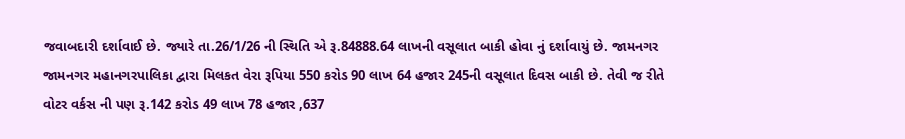જવાબદારી દર્શાવાઈ છે. જ્યારે તા.26/1/26 ની સ્થિતિ એ રૂ.84888.64 લાખની વસૂલાત બાકી હોવા નું દર્શાવાયું છે. જામનગર જામનગર મહાનગરપાલિકા દ્વારા મિલકત વેરા રૂપિયા 550 કરોડ 90 લાખ 64 હજાર 245ની વસૂલાત દિવસ બાકી છે. તેવી જ રીતે વોટર વર્કસ ની પણ રૂ.142 કરોડ 49 લાખ 78 હજાર ,637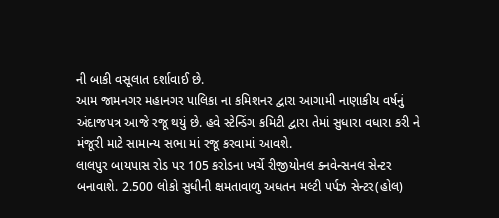ની બાકી વસૂલાત દર્શાવાઈ છે.
આમ જામનગર મહાનગર પાલિકા ના કમિશનર દ્વારા આગામી નાણાકીય વર્ષનું અંદાજપત્ર આજે રજૂ થયું છે. હવે સ્ટેન્ડિંગ કમિટી દ્વારા તેમાં સુધારા વધારા કરી ને મંજૂરી માટે સામાન્ય સભા માં રજૂ કરવામાં આવશે.
લાલપુર બાયપાસ રોડ પર 105 કરોડના ખર્ચે રીજીયોનલ ક્નવેન્સનલ સેન્ટર બનાવાશે. 2.500 લોકો સુધીની ક્ષમતાવાળુ અધતન મલ્ટી પર્પઝ સેન્ટર(હોલ)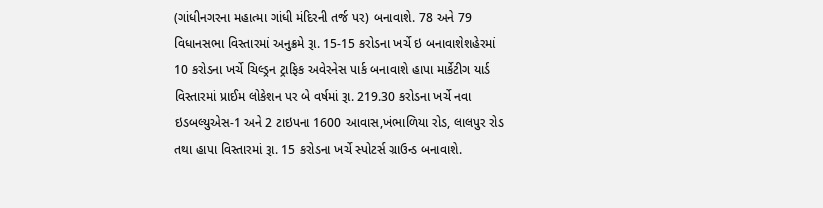(ગાંધીનગરના મહાત્મા ગાંધી મંદિરની તર્જ પર) બનાવાશે. 78 અને 79 વિધાનસભા વિસ્તારમાં અનુક્રમે રૂા. 15-15 કરોડના ખર્ચે ઇ બનાવાશેશહેરમાં 10 કરોડના ખર્ચે ચિલ્ડ્રન ટ્રાફિક અવેરનેસ પાર્ક બનાવાશે હાપા માર્કેટીગ યાર્ડ વિસ્તારમાં પ્રાઈમ લોકેશન પર બે વર્ષમાં રૂા. 219.30 કરોડના ખર્ચે નવા ઇડબલ્યુએસ-1 અને 2 ટાઇપના 1600 આવાસ,ખંભાળિયા રોડ, લાલપુર રોડ તથા હાપા વિસ્તારમાં રૂા. 15 કરોડના ખર્ચે સ્પોટર્સ ગ્રાઉન્ડ બનાવાશે.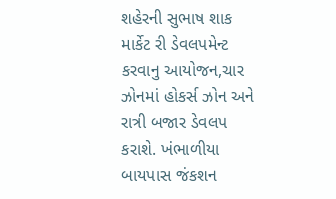શહેરની સુભાષ શાક માર્કેટ રી ડેવલપમેન્ટ કરવાનુ આયોજન,ચાર ઝોનમાં હોકર્સ ઝોન અને રાત્રી બજાર ડેવલપ કરાશે. ખંભાળીયા બાયપાસ જંકશન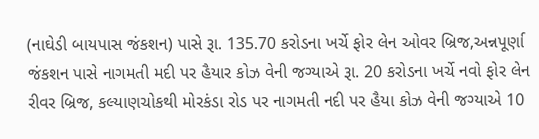(નાઘેડી બાયપાસ જંકશન) પાસે રૂા. 135.70 કરોડના ખર્ચે ફોર લેન ઓવર બ્રિજ,અન્નપૂર્ણા જંકશન પાસે નાગમતી મદી પર હૈયાર કોઝ વેની જગ્યાએ રૂા. 20 કરોડના ખર્ચે નવો ફોર લેન રીવર બ્રિજ, કલ્યાણચોકથી મોરકંડા રોડ પર નાગમતી નદી પર હૈયા કોઝ વેની જગ્યાએ 10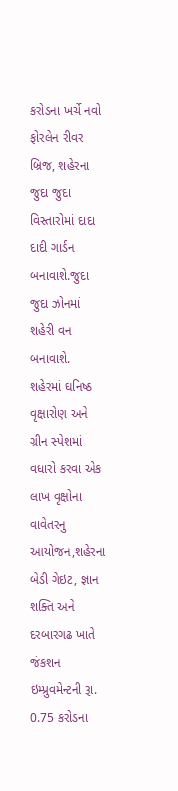કરોડના ખર્ચે નવો ફોરલેન રીવર બ્રિજ, શહેરના જુદા જુદા વિસ્તારોમાં દાદા દાદી ગાર્ડન બનાવાશે.જુદા જુદા ઝોનમાં શહેરી વન બનાવાશે.
શહેરમાં ઘનિષ્ઠ વૃક્ષારોણ અને ગ્રીન સ્પેશમાં વધારો કરવા એક લાખ વૃક્ષોના વાવેતરનુ આયોજન,શહેરના બેડી ગેઇટ, જ્ઞાન શક્તિ અને દરબારગઢ ખાતે જંકશન ઇમ્પ્રુવમેન્ટની રૂા. 0.75 કરોડના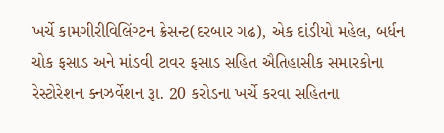ખર્ચે કામગીરીવિલિંગ્ટન ક્રેસન્ટ(દરબાર ગઢ), એક દાંડીયો મહેલ, બર્ધન ચોક ફસાડ અને માંડવી ટાવર ફસાડ સહિત ઐતિહાસીક સમારકોના રેસ્ટોરેશન ક્નઝર્વેશન રૂા. 20 કરોડના ખર્ચે કરવા સહિતના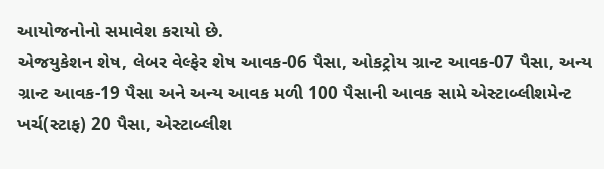આયોજનોનો સમાવેશ કરાયો છે.
એજયુકેશન શેષ, લેબર વેલ્ફેર શેષ આવક-06 પૈસા, ઓકટ્રોય ગ્રાન્ટ આવક-07 પૈસા, અન્ય ગ્રાન્ટ આવક-19 પૈસા અને અન્ય આવક મળી 100 પૈસાની આવક સામે એસ્ટાબ્લીશમેન્ટ ખર્ચ(સ્ટાફ) 20 પૈસા, એસ્ટાબ્લીશ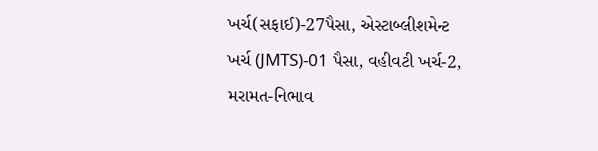ખર્ચ(સફાઈ)-27પૈસા, એસ્ટાબ્લીશમેન્ટ ખર્ચ (JMTS)-01 પૈસા, વહીવટી ખર્ચ-2, મરામત-નિભાવ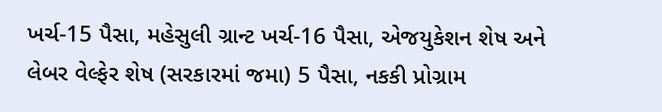ખર્ચ-15 પૈસા, મહેસુલી ગ્રાન્ટ ખર્ચ-16 પૈસા, એજયુકેશન શેષ અને લેબર વેલ્ફેર શેષ (સરકારમાં જમા) 5 પૈસા, નકકી પ્રોગ્રામ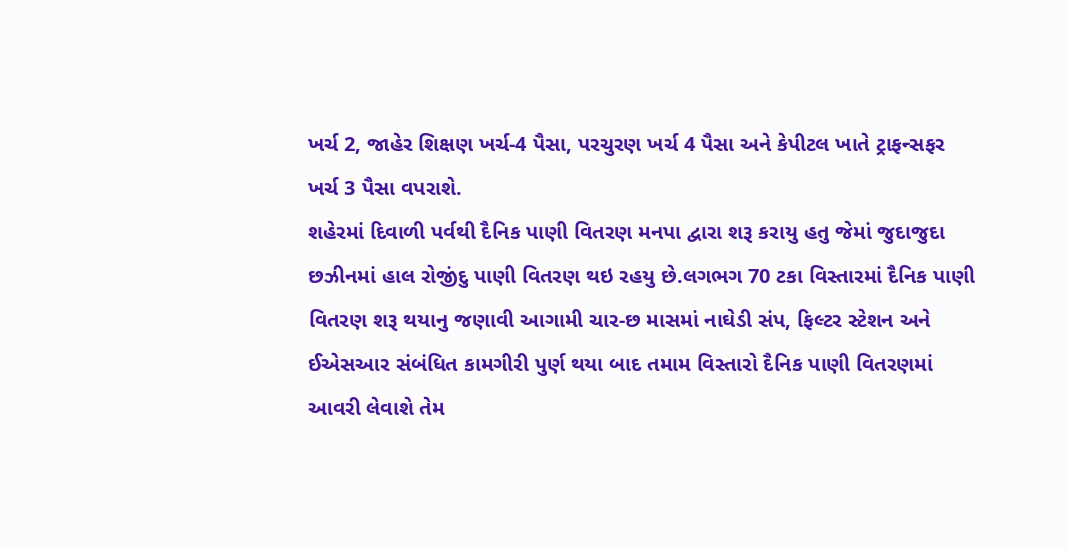ખર્ચ 2, જાહેર શિક્ષણ ખર્ચ-4 પૈસા, પરચુરણ ખર્ચ 4 પૈસા અને કેપીટલ ખાતે ટ્રાફન્સફર ખર્ચ 3 પૈસા વપરાશે.
શહેરમાં દિવાળી પર્વથી દૈનિક પાણી વિતરણ મનપા દ્વારા શરૂ કરાયુ હતુ જેમાં જુદાજુદા છઝીનમાં હાલ રોજીંદુ પાણી વિતરણ થઇ રહયુ છે.લગભગ 70 ટકા વિસ્તારમાં દૈનિક પાણી વિતરણ શરૂ થયાનુ જણાવી આગામી ચાર-છ માસમાં નાઘેડી સંપ, ફિલ્ટર સ્ટેશન અને ઈએસઆર સંબંધિત કામગીરી પુર્ણ થયા બાદ તમામ વિસ્તારો દૈનિક પાણી વિતરણમાં આવરી લેવાશે તેમ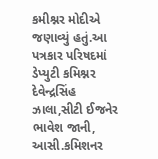કમીશ્નર મોદીએ જણાવ્યું હતું.આ પત્રકાર પરિષદમાં ડેપ્યુટી કમિશ્નર દેવેન્દ્રસિંહ ઝાલા,સીટી ઈજનેર ભાવેશ જાની, આસી.કમિશનર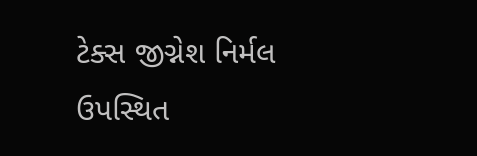ટેક્સ જીગ્નેશ નિર્મલ ઉપસ્થિત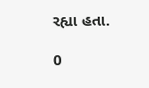રહ્યા હતા.

0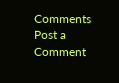Comments
Post a Comment